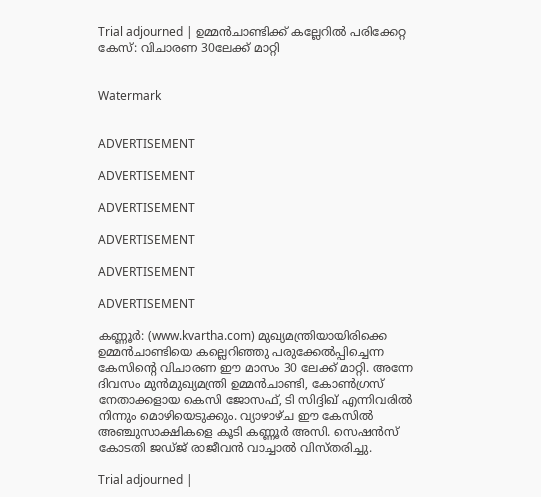Trial adjourned | ഉമ്മന്‍ചാണ്ടിക്ക് കല്ലേറിൽ പരിക്കേറ്റ കേസ്: വിചാരണ 30ലേക്ക് മാറ്റി


Watermark


ADVERTISEMENT

ADVERTISEMENT

ADVERTISEMENT

ADVERTISEMENT

ADVERTISEMENT

ADVERTISEMENT

കണ്ണൂര്‍: (www.kvartha.com) മുഖ്യമന്ത്രിയായിരിക്കെ ഉമ്മന്‍ചാണ്ടിയെ കല്ലെറിഞ്ഞു പരുക്കേല്‍പ്പിച്ചെന്ന കേസിന്റെ വിചാരണ ഈ മാസം 30 ലേക്ക് മാറ്റി. അന്നേ ദിവസം മുന്‍മുഖ്യമന്ത്രി ഉമ്മന്‍ചാണ്ടി, കോണ്‍ഗ്രസ് നേതാക്കളായ കെസി ജോസഫ്, ടി സിദ്ദിഖ് എന്നിവരില്‍ നിന്നും മൊഴിയെടുക്കും. വ്യാഴാഴ്ച ഈ കേസില്‍ അഞ്ചുസാക്ഷികളെ കൂടി കണ്ണൂര്‍ അസി. സെഷന്‍സ് കോടതി ജഡ്ജ് രാജീവന്‍ വാച്ചാല്‍ വിസ്തരിച്ചു.

Trial adjourned |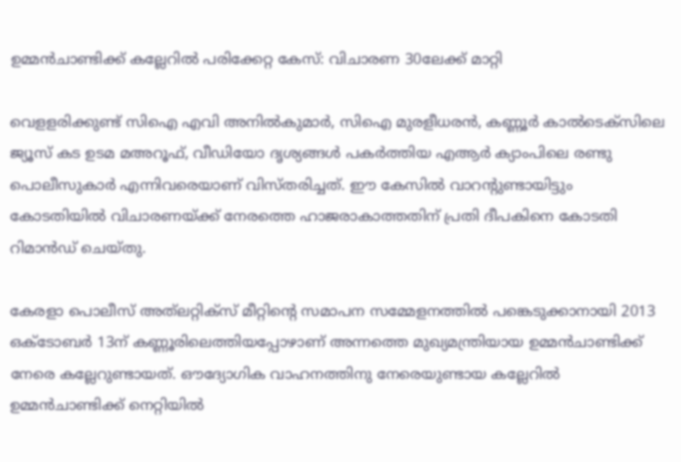ഉമ്മന്‍ചാണ്ടിക്ക് കല്ലേറിൽ പരിക്കേറ്റ കേസ്: വിചാരണ 30ലേക്ക് മാറ്റി

വെളളരിക്കുണ്ട് സിഐ എവി അനില്‍കുമാര്‍, സിഐ മുരളീധരന്‍, കണ്ണൂര്‍ കാല്‍ടെക്‌സിലെ ജ്യൂസ് കട ഉടമ മഅറൂഫ്, വീഡിയോ ദൃശ്യങ്ങള്‍ പകര്‍ത്തിയ എആര്‍ ക്യാംപിലെ രണ്ടു പൊലീസുകാര്‍ എന്നിവരെയാണ് വിസ്തരിച്ചത്. ഈ കേസില്‍ വാറന്റുണ്ടായിട്ടും കോടതിയില്‍ വിചാരണയ്ക്ക് നേരത്തെ ഹാജരാകാത്തതിന് പ്രതി ദീപകിനെ കോടതി റിമാന്‍ഡ് ചെയ്തു.

കേരളാ പൊലീസ് അത്‌ലറ്റിക്‌സ് മീറ്റിന്റെ സമാപന സമ്മേളനത്തില്‍ പങ്കെടുക്കാനായി 2013 ഒക്‌ടോബര്‍ 13ന് കണ്ണൂരിലെത്തിയപ്പോഴാണ് അന്നത്തെ മുഖ്യമന്ത്രിയായ ഉമ്മന്‍ചാണ്ടിക്ക് നേരെ കല്ലേറുണ്ടായത്. ഔദ്യോഗിക വാഹനത്തിനു നേരെയുണ്ടായ കല്ലേറില്‍ ഉമ്മന്‍ചാണ്ടിക്ക് നെറ്റിയില്‍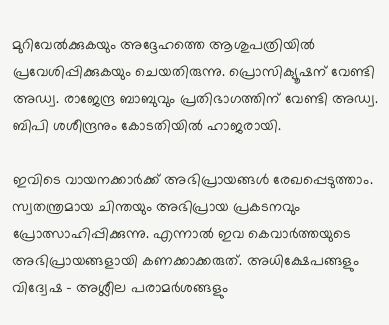മുറിവേല്‍ക്കുകയും അദ്ദേഹത്തെ ആശുപത്രിയില്‍ പ്രവേശിപ്പിക്കുകയും ചെയതിരുന്നു. പ്രൊസിക്യൂഷന് വേണ്ടി അഡ്വ. രാജേന്ദ്ര ബാബുവും പ്രതിഭാഗത്തിന് വേണ്ടി അഡ്വ. ബിപി ശശീന്ദ്രനും കോടതിയില്‍ ഹാജരായി.

ഇവിടെ വായനക്കാർക്ക് അഭിപ്രായങ്ങൾ രേഖപ്പെടുത്താം. സ്വതന്ത്രമായ ചിന്തയും അഭിപ്രായ പ്രകടനവും പ്രോത്സാഹിപ്പിക്കുന്നു. എന്നാൽ ഇവ കെവാർത്തയുടെ അഭിപ്രായങ്ങളായി കണക്കാക്കരുത്. അധിക്ഷേപങ്ങളും വിദ്വേഷ - അശ്ലീല പരാമർശങ്ങളും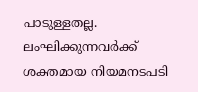പാടുള്ളതല്ല. ലംഘിക്കുന്നവർക്ക് ശക്തമായ നിയമനടപടി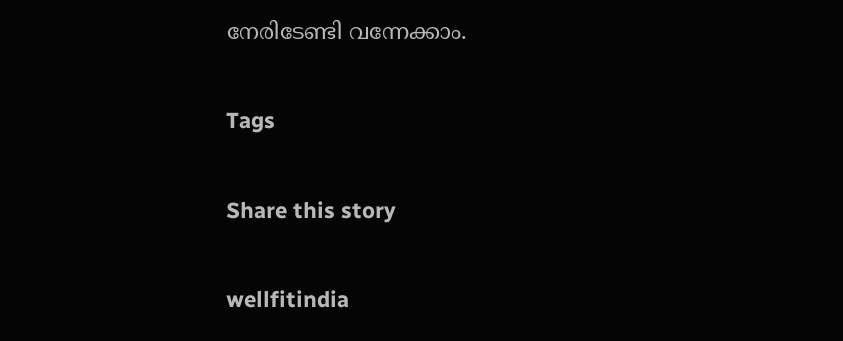നേരിടേണ്ടി വന്നേക്കാം.

Tags

Share this story

wellfitindia